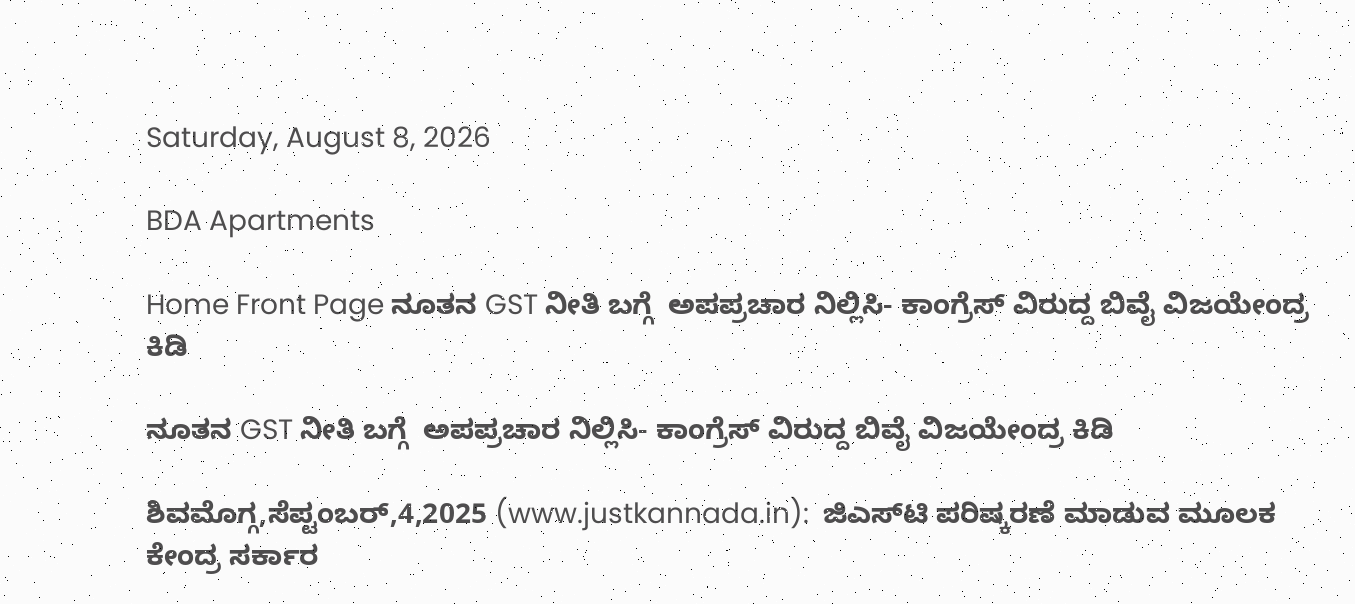Saturday, August 8, 2026

BDA Apartments

Home Front Page ನೂತನ GST ನೀತಿ ಬಗ್ಗೆ  ಅಪಪ್ರಚಾರ ನಿಲ್ಲಿಸಿ- ಕಾಂಗ್ರೆಸ್ ವಿರುದ್ದ ಬಿವೈ ವಿಜಯೇಂದ್ರ ಕಿಡಿ

ನೂತನ GST ನೀತಿ ಬಗ್ಗೆ  ಅಪಪ್ರಚಾರ ನಿಲ್ಲಿಸಿ- ಕಾಂಗ್ರೆಸ್ ವಿರುದ್ದ ಬಿವೈ ವಿಜಯೇಂದ್ರ ಕಿಡಿ

ಶಿವಮೊಗ್ಗ,ಸೆಪ್ಟಂಬರ್,4,2025 (www.justkannada.in):  ಜಿಎಸ್‍ಟಿ ಪರಿಷ್ಕರಣೆ ಮಾಡುವ ಮೂಲಕ ಕೇಂದ್ರ ಸರ್ಕಾರ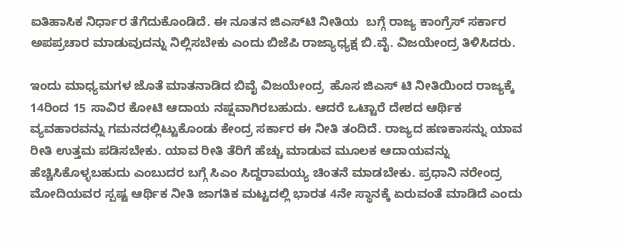ಐತಿಹಾಸಿಕ ನಿರ್ಧಾರ ತೆಗೆದುಕೊಂಡಿದೆ. ಈ ನೂತನ ಜಿಎಸ್‍ಟಿ ನೀತಿಯ  ಬಗ್ಗೆ ರಾಜ್ಯ ಕಾಂಗ್ರೆಸ್ ಸರ್ಕಾರ  ಅಪಪ್ರಚಾರ ಮಾಡುವುದನ್ನು ನಿಲ್ಲಿಸಬೇಕು ಎಂದು ಬಿಜೆಪಿ ರಾಜ್ಯಾಧ್ಯಕ್ಷ ಬಿ.ವೈ. ವಿಜಯೇಂದ್ರ ತಿಳಿಸಿದರು.

ಇಂದು ಮಾಧ್ಯಮಗಳ ಜೊತೆ ಮಾತನಾಡಿದ ಬಿವೈ ವಿಜಯೇಂದ್ರ  ಹೊಸ ಜಿಎಸ್ ಟಿ ನೀತಿಯಿಂದ ರಾಜ್ಯಕ್ಕೆ 14ರಿಂದ 15 ಸಾವಿರ ಕೋಟಿ ಆದಾಯ ನಷ್ಷವಾಗಿರಬಹುದು. ಆದರೆ ಒಟ್ಟಾರೆ ದೇಶದ ಆರ್ಥಿಕ ವ್ಯವಹಾರವನ್ನು ಗಮನದಲ್ಲಿಟ್ಟುಕೊಂಡು ಕೇಂದ್ರ ಸರ್ಕಾರ ಈ ನೀತಿ ತಂದಿದೆ. ರಾಜ್ಯದ ಹಣಕಾಸನ್ನು ಯಾವ ರೀತಿ ಉತ್ತಮ ಪಡಿಸಬೇಕು. ಯಾವ ರೀತಿ ತೆರಿಗೆ ಹೆಚ್ಚು ಮಾಡುವ ಮೂಲಕ ಆದಾಯವನ್ನು ಹೆಚ್ಚಿಸಿಕೊಳ್ಳಬಹುದು ಎಂಬುದರ ಬಗ್ಗೆ ಸಿಎಂ ಸಿದ್ದರಾಮಯ್ಯ ಚಿಂತನೆ ಮಾಡಬೇಕು. ಪ್ರಧಾನಿ ನರೇಂದ್ರ ಮೋದಿಯವರ ಸ್ಪಷ್ಟ ಆರ್ಥಿಕ ನೀತಿ ಜಾಗತಿಕ ಮಟ್ಟದಲ್ಲಿ ಭಾರತ 4ನೇ ಸ್ಥಾನಕ್ಕೆ ಏರುವಂತೆ ಮಾಡಿದೆ ಎಂದು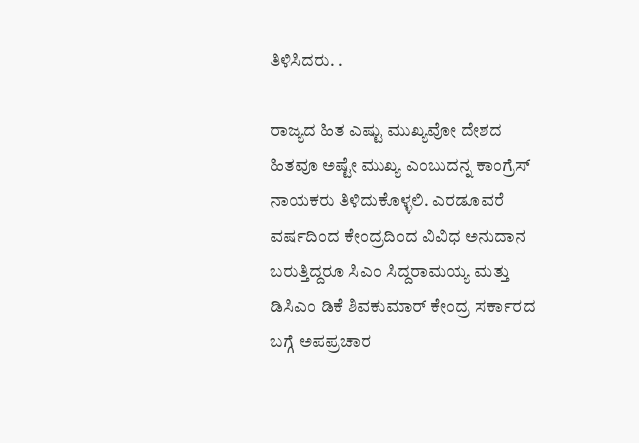ತಿಳಿಸಿದರು. .

ರಾಜ್ಯದ ಹಿತ ಎಷ್ಟು ಮುಖ್ಯವೋ ದೇಶದ ಹಿತವೂ ಅಷ್ಟೇ ಮುಖ್ಯ ಎಂಬುದನ್ನ ಕಾಂಗ್ರೆಸ್ ನಾಯಕರು ತಿಳಿದುಕೊಳ್ಳಲಿ. ಎರಡೂವರೆ ವರ್ಷದಿಂದ ಕೇಂದ್ರದಿಂದ ವಿವಿಧ ಅನುದಾನ ಬರುತ್ತಿದ್ದರೂ ಸಿಎಂ ಸಿದ್ದರಾಮಯ್ಯ ಮತ್ತು ಡಿಸಿಎಂ ಡಿಕೆ ಶಿವಕುಮಾರ್ ಕೇಂದ್ರ ಸರ್ಕಾರದ ಬಗ್ಗೆ ಅಪಪ್ರಚಾರ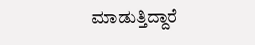ಮಾಡುತ್ತಿದ್ದಾರೆ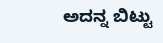ಅದನ್ನ ಬಿಟ್ಟು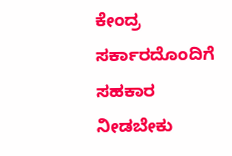ಕೇಂದ್ರ ಸರ್ಕಾರದೊಂದಿಗೆ ಸಹಕಾರ ನೀಡಬೇಕು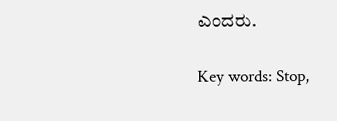ಎಂದರು.

Key words: Stop,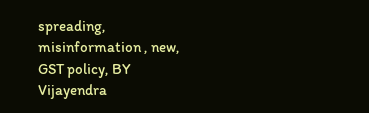spreading, misinformation , new, GST policy, BY Vijayendra